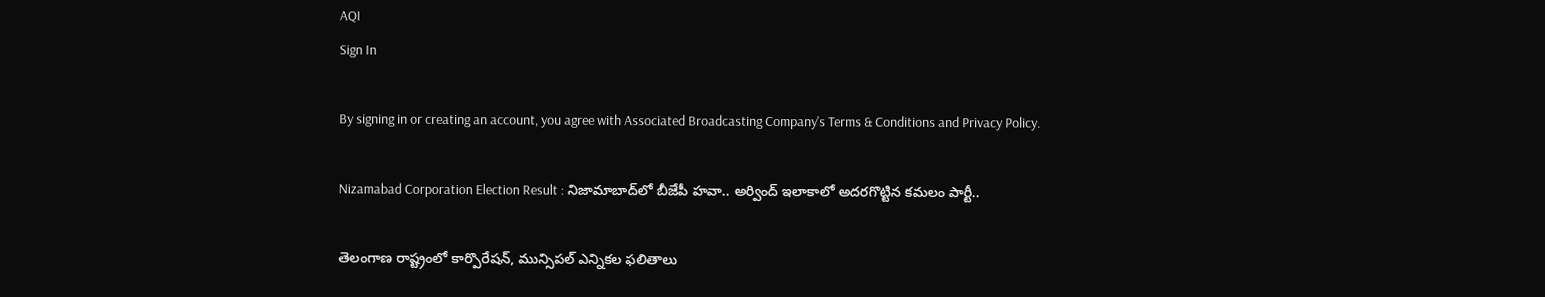AQI
Sign In

By signing in or creating an account, you agree with Associated Broadcasting Company's Terms & Conditions and Privacy Policy.

Nizamabad Corporation Election Result : నిజామాబాద్‌లో బీజేపీ హవా.. అర్వింద్ ఇలాకాలో అదరగొట్టిన కమలం పార్టీ..

తెలంగాణ రాష్ట్రంలో కార్పొరేషన్, మున్సిపల్ ఎన్నికల ఫలితాలు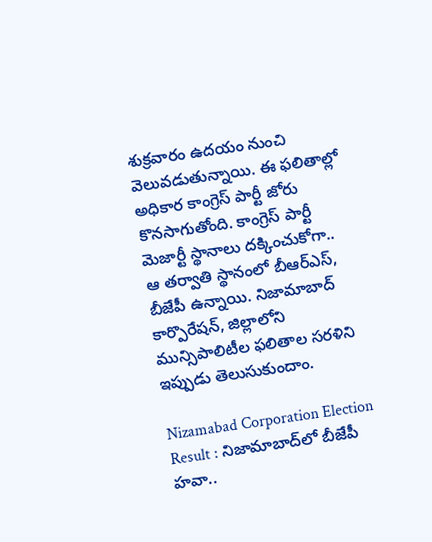శుక్రవారం ఉదయం నుంచి వెలువడుతున్నాయి. ఈ ఫలితాల్లో అధికార కాంగ్రెస్ పార్టీ జోరు కొనసాగుతోంది. కాంగ్రెస్ పార్టీ మెజార్టీ స్థానాలు దక్కించుకోగా.. ఆ తర్వాతి స్థానంలో బీఆర్ఎస్, బీజేపీ ఉన్నాయి. నిజామాబాద్ కార్పొరేషన్, జిల్లాలోని మున్సిపాలిటీల ఫలితాల సరళిని ఇప్పుడు తెలుసుకుందాం.

Nizamabad Corporation Election Result : నిజామాబాద్‌లో బీజేపీ హవా..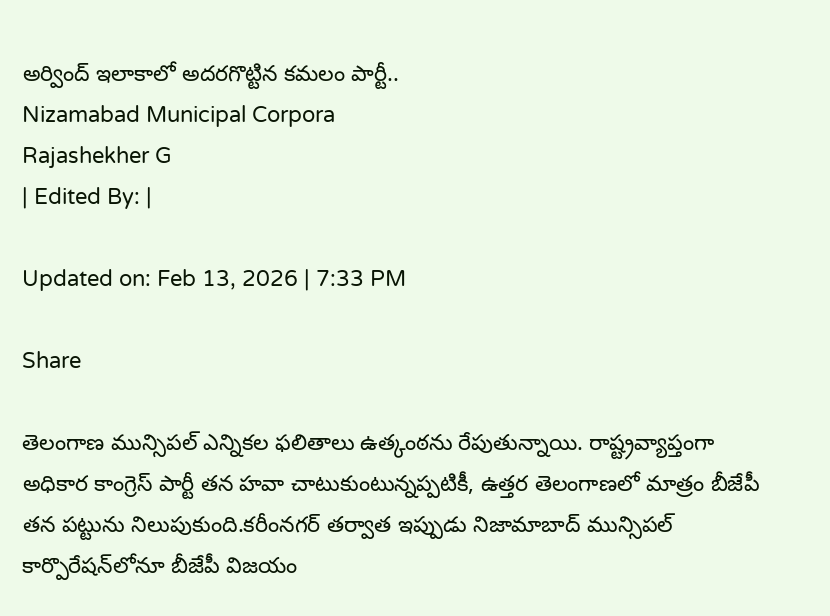అర్వింద్ ఇలాకాలో అదరగొట్టిన కమలం పార్టీ..
Nizamabad Municipal Corpora
Rajashekher G
| Edited By: |

Updated on: Feb 13, 2026 | 7:33 PM

Share

తెలంగాణ మున్సిపల్ ఎన్నికల ఫలితాలు ఉత్కంఠను రేపుతున్నాయి. రాష్ట్రవ్యాప్తంగా అధికార కాంగ్రెస్ పార్టీ తన హవా చాటుకుంటున్నప్పటికీ, ఉత్తర తెలంగాణలో మాత్రం బీజేపీ తన పట్టును నిలుపుకుంది.కరీంనగర్ తర్వాత ఇప్పుడు నిజామాబాద్ మున్సిపల్ కార్పొరేషన్‌లోనూ బీజేపీ విజయం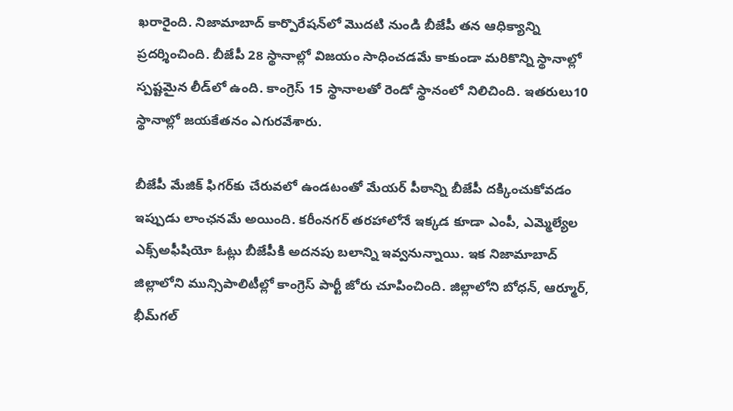ఖరారైంది. నిజామాబాద్ కార్పొరేషన్‌లో మొదటి నుండి బీజేపీ తన ఆధిక్యాన్ని ప్రదర్శించింది. బీజేపీ 28 స్థానాల్లో విజయం సాధించడమే కాకుండా మరికొన్ని స్థానాల్లో స్పష్టమైన లీడ్‌లో ఉంది. కాంగ్రెస్ 15 స్థానాలతో రెండో స్థానంలో నిలిచింది. ఇతరులు10 స్థానాల్లో జయకేతనం ఎగురవేశారు.

బీజేపీ మేజిక్ ఫిగర్‌కు చేరువలో ఉండటంతో మేయర్ పీఠాన్ని బీజేపీ దక్కించుకోవడం ఇప్పుడు లాంఛనమే అయింది. కరీంనగర్ తరహాలోనే ఇక్కడ కూడా ఎంపీ, ఎమ్మెల్యేల ఎక్స్‌అఫీషియో ఓట్లు బీజేపీకి అదనపు బలాన్ని ఇవ్వనున్నాయి. ఇక నిజామాబాద్ జిల్లాలోని మున్సిపాలిటీల్లో కాంగ్రెస్ పార్టీ జోరు చూపించింది. జిల్లాలోని బోధన్, ఆర్మూర్, భీమ్‌గల్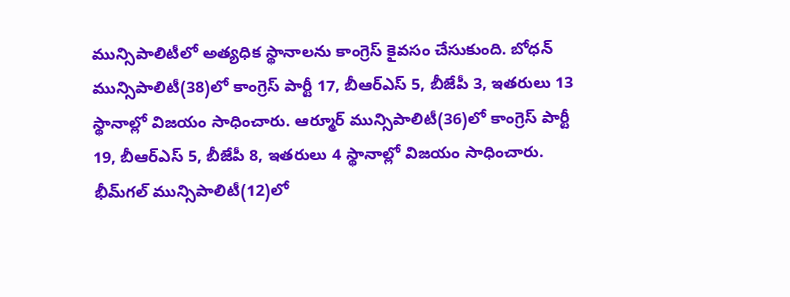మున్సిపాలిటీలో అత్యధిక స్థానాలను కాంగ్రెస్ కైవసం చేసుకుంది. బోధన్ మున్సిపాలిటీ(38)లో కాంగ్రెస్ పార్టీ 17, బీఆర్ఎస్ 5, బీజేపీ 3, ఇతరులు 13 స్థానాల్లో విజయం సాధించారు. ఆర్మూర్ మున్సిపాలిటీ(36)లో కాంగ్రెస్ పార్టీ 19, బీఆర్ఎస్ 5, బీజేపీ 8, ఇతరులు 4 స్థానాల్లో విజయం సాధించారు. భీమ్‌గల్ మున్సిపాలిటీ(12)లో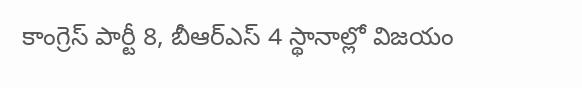కాంగ్రెస్ పార్టీ 8, బీఆర్ఎస్ 4 స్థానాల్లో విజయం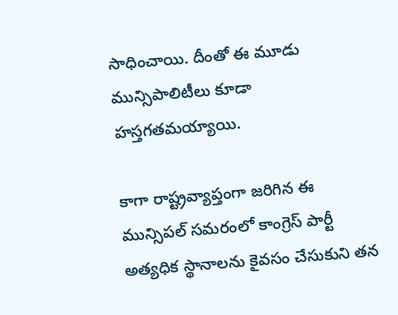సాధించాయి. దీంతో ఈ మూడు మున్సిపాలిటీలు కూడా హస్తగతమయ్యాయి.

కాగా రాష్ట్రవ్యాప్తంగా జరిగిన ఈ మున్సిపల్ సమరంలో కాంగ్రెస్ పార్టీ అత్యధిక స్థానాలను కైవసం చేసుకుని తన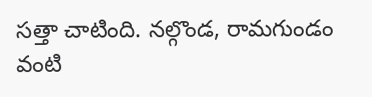సత్తా చాటింది. నల్గొండ, రామగుండం వంటి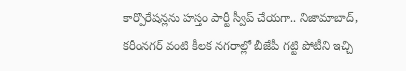కార్పొరేషన్లను హస్తం పార్టీ స్వీప్ చేయగా.. నిజామాబాద్, కరీంనగర్ వంటి కీలక నగరాల్లో బీజేపీ గట్టి పోటీని ఇచ్చి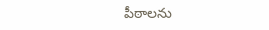పీఠాలను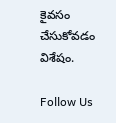కైవసం చేసుకోవడం విశేషం.

Follow Us